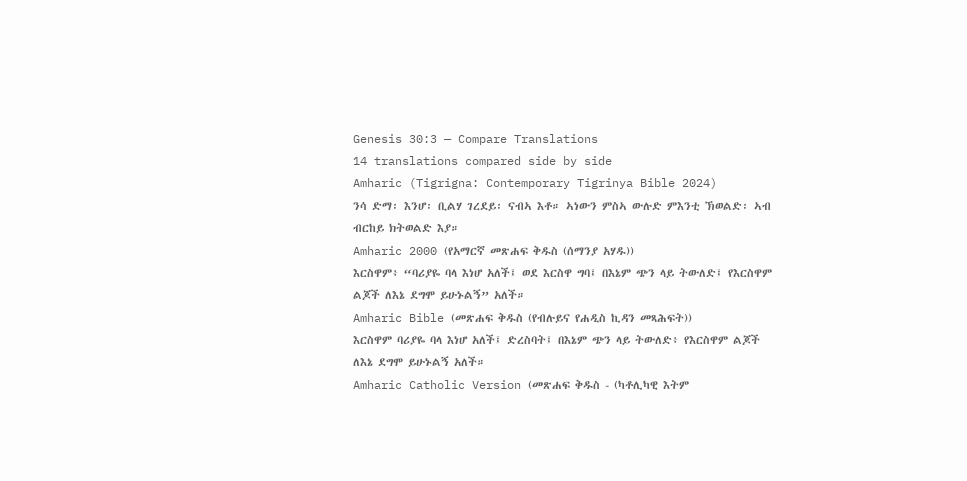Genesis 30:3 — Compare Translations
14 translations compared side by side
Amharic (Tigrigna: Contemporary Tigrinya Bible 2024)
ንሳ ድማ፡ እንሆ፡ ቢልሃ ገረደይ፡ ናብኣ እቶ። ኣነውን ምስኣ ውሉድ ምእንቲ ኽወልድ፡ ኣብ ብርከይ ክትወልድ እያ።
Amharic 2000 (የአማርኛ መጽሐፍ ቅዱስ (ሰማንያ አሃዱ))
እርስዋም፥ “ባሪያዬ ባላ እነሆ አለች፤ ወደ እርስዋ ግባ፤ በእኔም ጭን ላይ ትውለድ፤ የእርስዋም ልጆች ለእኔ ደግሞ ይሁኑልኝ” አለች።
Amharic Bible (መጽሐፍ ቅዱስ (የብሉይና የሐዲስ ኪዳን መጻሕፍት))
እርስዋም ባሪያዬ ባላ እነሆ አለች፤ ድረስባት፤ በእኔም ጭን ላይ ትውለድ፥ የእርስዋም ልጆች ለእኔ ደግሞ ይሁኑልኝ አለች።
Amharic Catholic Version (መጽሐፍ ቅዱስ - (ካቶሊካዊ እትም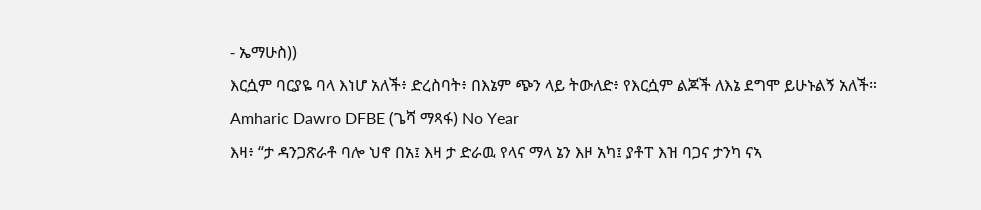- ኤማሁስ))
እርሷም ባርያዬ ባላ እነሆ አለች፥ ድረስባት፥ በእኔም ጭን ላይ ትውለድ፥ የእርሷም ልጆች ለእኔ ደግሞ ይሁኑልኝ አለች።
Amharic Dawro DFBE (ጌሻ ማጻፋ) No Year
እዛ፥ “ታ ዳንጋጽራቶ ባሎ ህኖ በአ፤ እዛ ታ ድራዉ የላና ማላ ኔን እዞ አካ፤ ያቶፐ እዝ ባጋና ታንካ ናኣ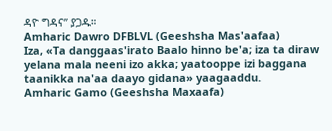ዳዮ ግዳና” ያጋዱ።
Amharic Dawro DFBLVL (Geeshsha Mas'aafaa)
Iza, «Ta danggaas'irato Baalo hinno be'a; iza ta diraw yelana mala neeni izo akka; yaatooppe izi baggana taanikka na'aa daayo gidana» yaagaaddu.
Amharic Gamo (Geeshsha Maxaafa)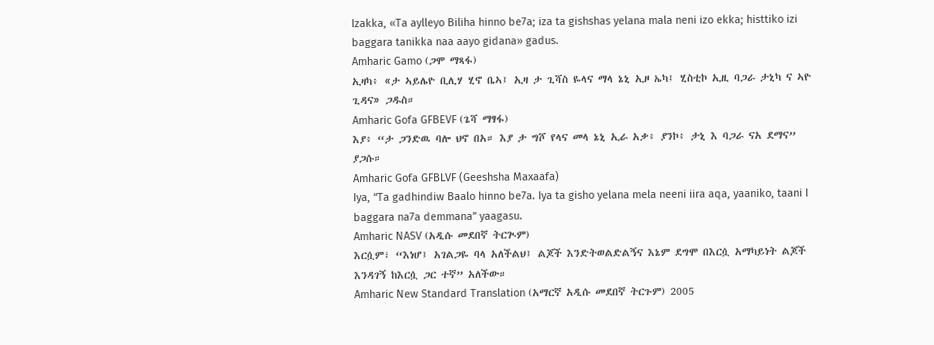Izakka, «Ta aylleyo Biliha hinno be7a; iza ta gishshas yelana mala neni izo ekka; histtiko izi baggara tanikka naa aayo gidana» gadus.
Amharic Gamo (ጋሞ ማጻፋ)
ኢዛካ፥ «ታ ኣይሌዮ ቢሊሃ ሂኖ ቤኣ፤ ኢዛ ታ ጊሻስ ዬላና ማላ ኔኒ ኢዞ ኤካ፤ ሂስቲኮ ኢዚ ባጋራ ታኒካ ና ኣዮ ጊዳና» ጋዱስ።
Amharic Gofa GFBEVF (ጌሻ ማፃፋ)
እያ፥ “ታ ጋንድዉ ባሎ ህኖ በአ። እያ ታ ግሾ የላና መላ ኔኒ ኢራ አቃ፥ ያንኮ፥ ታኒ እ ባጋራ ናአ ደማና” ያጋሱ።
Amharic Gofa GFBLVF (Geeshsha Maxaafa)
Iya, “Ta gadhindiw Baalo hinno be7a. Iya ta gisho yelana mela neeni iira aqa, yaaniko, taani I baggara na7a demmana” yaagasu.
Amharic NASV (አዲሱ መደበኛ ትርጒም)
እርሷም፣ “እነሆ፤ አገልጋዬ ባላ አለችልህ፤ ልጆች እንድትወልድልኝና እኔም ደግሞ በእርሷ አማካይነት ልጆች እንዳገኝ ከእርሷ ጋር ተኛ” አለችው።
Amharic New Standard Translation (አማርኛ አዲሱ መደበኛ ትርጉም) 2005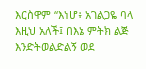እርስዋም “እነሆ፥ አገልጋዬ ባላ እዚህ አለች፤ በእኔ ምትክ ልጅ እንድትወልድልኝ ወደ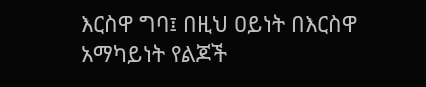እርስዋ ግባ፤ በዚህ ዐይነት በእርስዋ አማካይነት የልጆች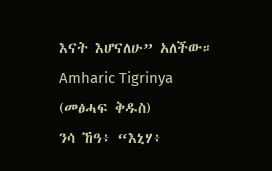እናት እሆናለሁ” አለችው።
Amharic Tigrinya (መፅሓፍ ቅዱስ)
ንሳ ኸዓ፥ “እኒሃ፥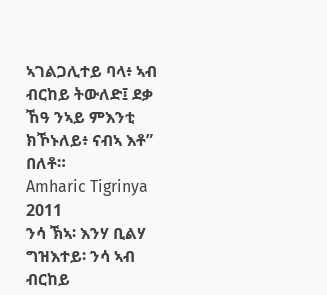ኣገልጋሊተይ ባላ፥ ኣብ ብርከይ ትውለድ፤ ደቃ ኸዓ ንኣይ ምእንቲ ክኾኑለይ፥ ናብኣ እቶ” በለቶ።
Amharic Tigrinya 2011
ንሳ ኽኣ፡ እንሃ ቢልሃ ግዝእተይ፡ ንሳ ኣብ ብርከይ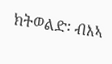ክትወልድ፡ ብእኣ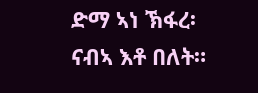ድማ ኣነ ኽፋረ፡ ናብኣ እቶ በለት።